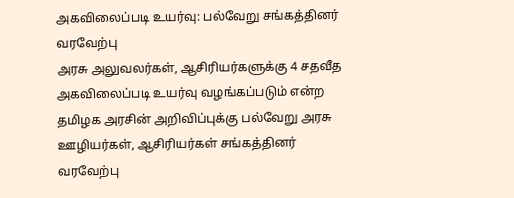அகவிலைப்படி உயர்வு: பல்வேறு சங்கத்தினர் வரவேற்பு
அரசு அலுவலர்கள், ஆசிரியர்களுக்கு 4 சதவீத அகவிலைப்படி உயர்வு வழங்கப்படும் என்ற தமிழக அரசின் அறிவிப்புக்கு பல்வேறு அரசு ஊழியர்கள், ஆசிரியர்கள் சங்கத்தினர் வரவேற்பு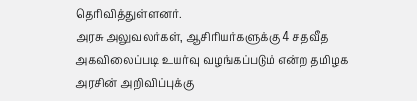தெரிவித்துள்ளனர்.
அரசு அலுவலர்கள், ஆசிரியர்களுக்கு 4 சதவீத அகவிலைப்படி உயர்வு வழங்கப்படும் என்ற தமிழக அரசின் அறிவிப்புக்கு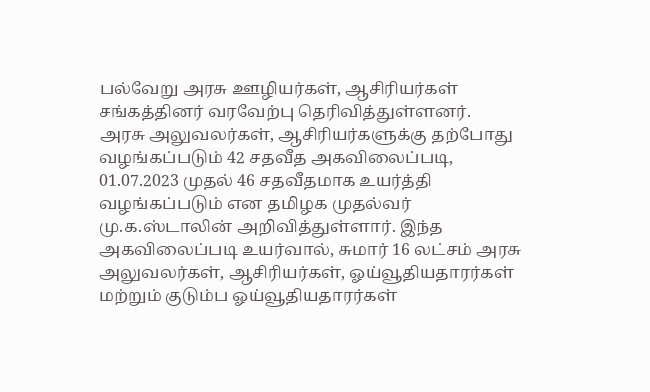பல்வேறு அரசு ஊழியர்கள், ஆசிரியர்கள் சங்கத்தினர் வரவேற்பு தெரிவித்துள்ளனர்.
அரசு அலுவலர்கள், ஆசிரியர்களுக்கு தற்போது வழங்கப்படும் 42 சதவீத அகவிலைப்படி, 01.07.2023 முதல் 46 சதவீதமாக உயர்த்தி வழங்கப்படும் என தமிழக முதல்வர் மு.க.ஸ்டாலின் அறிவித்துள்ளார். இந்த அகவிலைப்படி உயர்வால், சுமார் 16 லட்சம் அரசு அலுவலர்கள், ஆசிரியர்கள், ஓய்வூதியதாரர்கள் மற்றும் குடும்ப ஓய்வூதியதாரர்கள்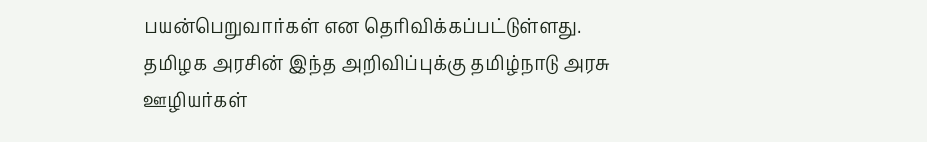பயன்பெறுவார்கள் என தெரிவிக்கப்பட்டுள்ளது.
தமிழக அரசின் இந்த அறிவிப்புக்கு தமிழ்நாடு அரசு ஊழியர்கள்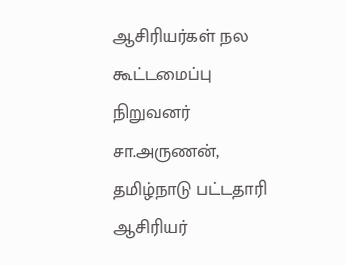ஆசிரியர்கள் நல கூட்டமைப்பு நிறுவனர் சா.அருணன், தமிழ்நாடு பட்டதாரி ஆசிரியர்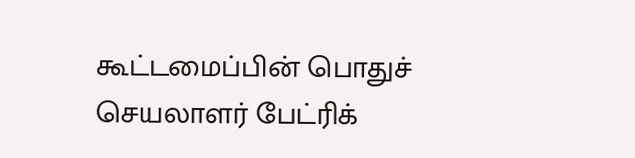கூட்டமைப்பின் பொதுச் செயலாளர் பேட்ரிக்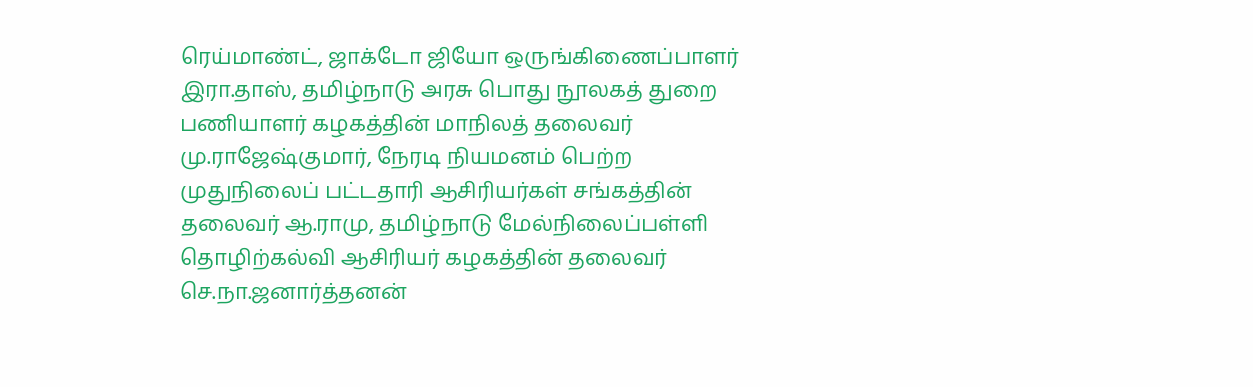ரெய்மாண்ட், ஜாக்டோ ஜியோ ஒருங்கிணைப்பாளர் இரா.தாஸ், தமிழ்நாடு அரசு பொது நூலகத் துறை பணியாளர் கழகத்தின் மாநிலத் தலைவர் மு.ராஜேஷ்குமார், நேரடி நியமனம் பெற்ற முதுநிலைப் பட்டதாரி ஆசிரியர்கள் சங்கத்தின் தலைவர் ஆ.ராமு, தமிழ்நாடு மேல்நிலைப்பள்ளி தொழிற்கல்வி ஆசிரியர் கழகத்தின் தலைவர் செ.நா.ஜனார்த்தனன்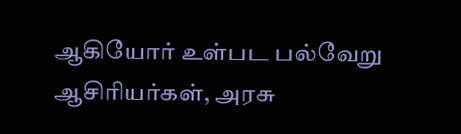ஆகியோர் உள்பட பல்வேறு ஆசிரியர்கள், அரசு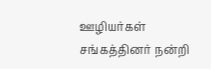ஊழியர்கள் சங்கத்தினர் நன்றி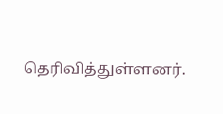தெரிவித்துள்ளனர்.